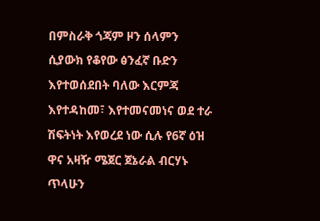በምስራቅ ጎጃም ዞን ሰላምን ሲያውክ የቆየው ፅንፈኛ ቡድን እየተወሰደበት ባለው እርምጃ እየተዳከመ፣ እየተመናመነና ወደ ተራ ሽፍትነት እየወረደ ነው ሲሉ የ6ኛ ዕዝ ዋና አዛዥ ሜጀር ጀኔራል ብርሃኑ ጥላሁን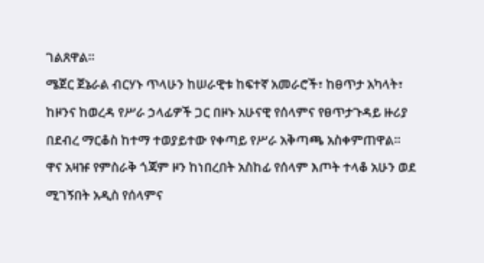ገልጸዋል።
ሜጀር ጀኔራል ብርሃኑ ጥላሁን ከሠራዊቱ ከፍተኛ አመራሮች፣ ከፀጥታ አካላት፣ ከዞንና ከወረዳ የሥራ ኃላፊዎች ጋር በዞኑ አሁናዊ የሰላምና የፀጥታጉዳይ ዙሪያ በደብረ ማርቆስ ከተማ ተወያይተው የቀጣይ የሥራ አቅጣጫ አስቀምጠዋል።
ዋና አዛዡ የምስራቅ ጎጃም ዞን ከነበረበት አስከፊ የሰላም እጦት ተላቆ አሁን ወደ ሚገኝበት አዲስ የሰላምና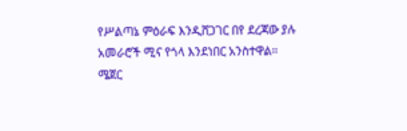የሥልጣኔ ምዕራፍ እንዲሸጋገር በየ ደረጃው ያሉ አመራሮች ሚና የጎላ እንደነበር አንስተዋል።
ሜጀር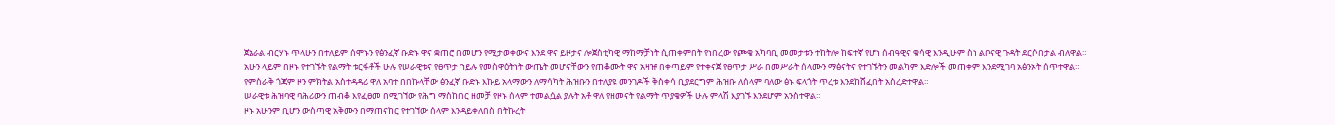ጀኔራል ብርሃኑ ጥላሁን በተለይም ሰሞኑን የፅንፈኛ ቡድኑ ዋና ቋጠሮ በመሆን የሚታወቀውና እንደ ዋና ይዞታና ሎጀስቲካዊ ማከማቻነት ሲጠቀምበት የነበረው የጮቄ አካባቢ መመታቱን ተከትሎ ከፍተኛ የሆነ ሰብዓዊና ቁሳዊ እንዲሁም ስነ ልቦናዊ ጉዳት ደርሶበታል ብለዋል።
አሁን ላይም በዞኑ የተገኙት የልማት ቱርፋቶች ሁሉ የሠራዊቱና የፀጥታ ኀይሉ የመስዋዕትነት ውጤት መሆናቸውን የጠቆሙት ዋና አዛዡ በቀጣይም የተቀናጀ የፀጥታ ሥራ በመሥራት ሰላሙን ማፅናትና የተገኙትን መልካም እድሎች መጠቀም እንደሚገባ አፅንኦት ሰጥተዋል።
የምስራቅ ጎጃም ዞን ምክትል አስተዳዳሪ ዋለ አባተ በበኩላቸው ፅንፈኛ ቡድኑ እኩይ አላማውን ለማሳካት ሕዝቡን በተለያዩ መንገዶች ቅስቀሳ ቢያደርግም ሕዝቡ ለሰላም ባለው ፅኑ ፍላጎት ጥረቱ እንደከሸፈበት አስረድተዋል።
ሠራዊቱ ሕዝባዊ ባሕሪውን ጠብቆ እየፈፀመ በሚገኘው የሕግ ማስከበር ዘመቻ የዞኑ ሰላም ተመልሷል ያሉት አቶ ዋለ የዘመናት የልማት ጥያቄዎች ሁሉ ምላሽ እያገኙ እንደሆም አንስተዋል።
ዞኑ አሁንም ቢሆን ውስጣዊ አቅሙን በማጠናከር የተገኘው ሰላም እንዳይቀለበስ በትኩረት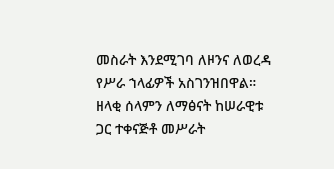መስራት እንደሚገባ ለዞንና ለወረዳ የሥራ ኀላፊዎች አስገንዝበዋል። ዘላቂ ሰላምን ለማፅናት ከሠራዊቱ ጋር ተቀናጅቶ መሥራት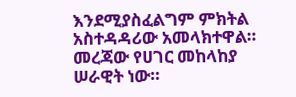እንደሚያስፈልግም ምክትል አስተዳዳሪው አመላክተዋል። መረጃው የሀገር መከላከያ ሠራዊት ነው።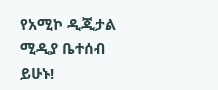የአሚኮ ዲጂታል ሚዲያ ቤተሰብ ይሁኑ!